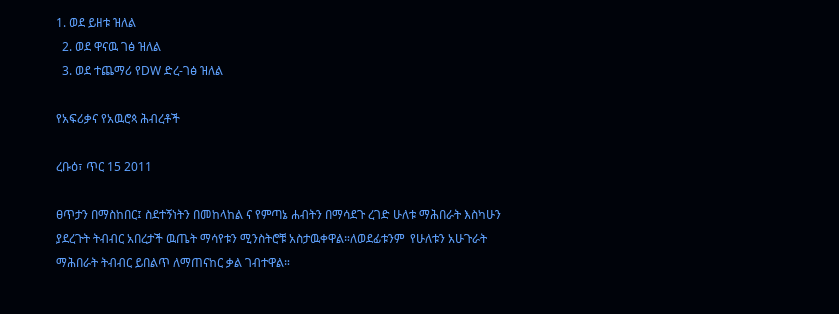1. ወደ ይዘቱ ዝለል
  2. ወደ ዋናዉ ገፅ ዝለል
  3. ወደ ተጨማሪ የDW ድረ-ገፅ ዝለል

የአፍሪቃና የአዉሮጳ ሕብረቶች

ረቡዕ፣ ጥር 15 2011

ፀጥታን በማስከበር፤ ስደተኝነትን በመከላከል ና የምጣኔ ሐብትን በማሳደጉ ረገድ ሁለቱ ማሕበራት እስካሁን ያደረጉት ትብብር አበረታች ዉጤት ማሳየቱን ሚንስትሮቹ አስታዉቀዋል።ለወደፊቱንም  የሁለቱን አሁጉራት ማሕበራት ትብብር ይበልጥ ለማጠናከር ቃል ገብተዋል።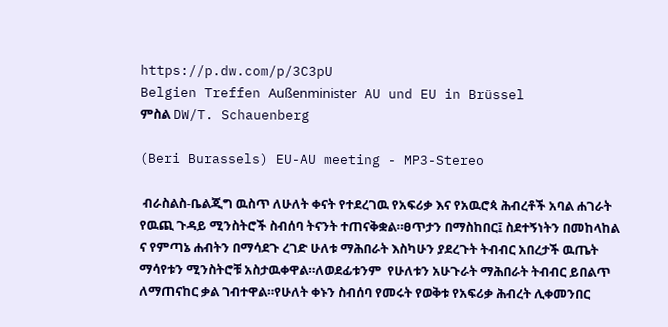https://p.dw.com/p/3C3pU
Belgien Treffen Außenminister AU und EU in Brüssel
ምስል DW/T. Schauenberg

(Beri Burassels) EU-AU meeting - MP3-Stereo

 ብራስልስ-ቤልጂግ ዉስጥ ለሁለት ቀናት የተደረገዉ የአፍሪቃ እና የአዉሮጳ ሕብረቶች አባል ሐገራት የዉጪ ጉዳይ ሚንስትሮች ስብሰባ ትናንት ተጠናቅቋል።ፀጥታን በማስከበር፤ ስደተኝነትን በመከላከል ና የምጣኔ ሐብትን በማሳደጉ ረገድ ሁለቱ ማሕበራት እስካሁን ያደረጉት ትብብር አበረታች ዉጤት ማሳየቱን ሚንስትሮቹ አስታዉቀዋል።ለወደፊቱንም  የሁለቱን አሁጉራት ማሕበራት ትብብር ይበልጥ ለማጠናከር ቃል ገብተዋል።የሁለት ቀኑን ስብሰባ የመሩት የወቅቱ የአፍሪቃ ሕብረት ሊቀመንበር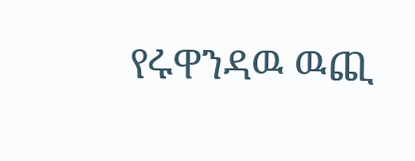የሩዋንዳዉ ዉጪ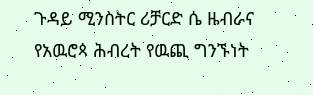ጉዳይ ሚንስትር ሪቻርድ ሴ ዜብራና የአዉሮጳ ሕብረት የዉጪ ግንኙነት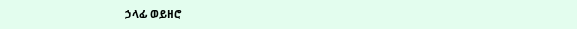ኃላፊ ወይዘሮ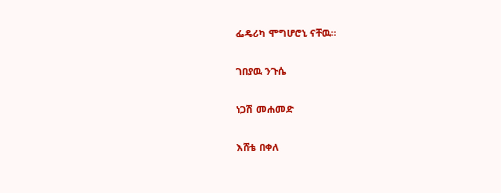ፌዴሪካ ሞግሆሮኒ ናቸዉ።

ገበያዉ ንጉሴ

ነጋሽ መሐመድ

እሸቴ በቀለ